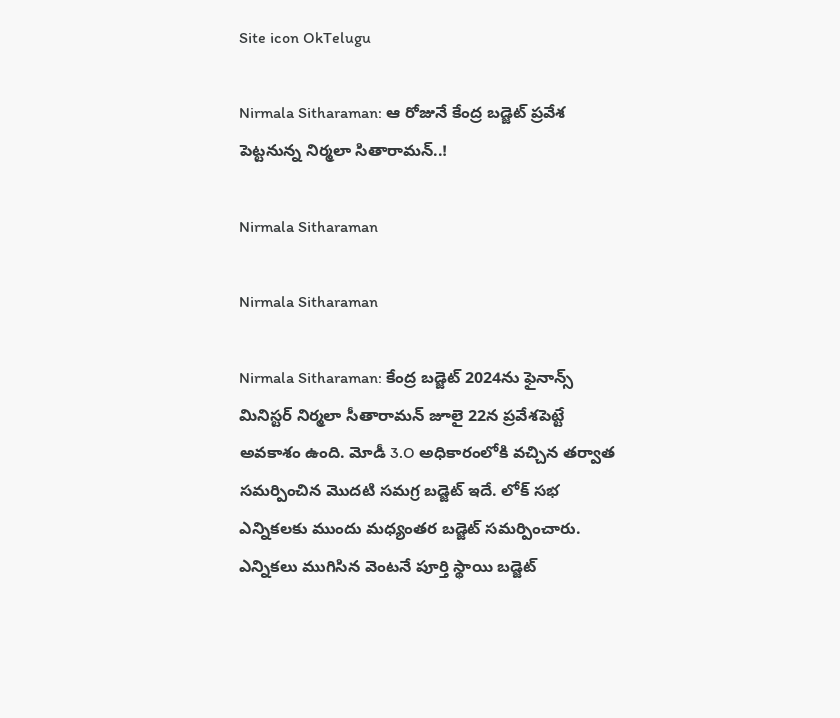Site icon OkTelugu

Nirmala Sitharaman: ఆ రోజునే కేంద్ర బడ్జెట్ ప్రవేశ పెట్టనున్న నిర్మలా సితారామన్..!

Nirmala Sitharaman

Nirmala Sitharaman

Nirmala Sitharaman: కేంద్ర బడ్జెట్ 2024ను ఫైనాన్స్ మినిస్టర్ నిర్మలా సీతారామన్ జూలై 22న ప్రవేశపెట్టే అవకాశం ఉంది. మోడీ 3.O అధికారంలోకి వచ్చిన తర్వాత సమర్పించిన మొదటి సమగ్ర బడ్జెట్ ఇదే. లోక్ సభ ఎన్నికలకు ముందు మధ్యంతర బడ్జెట్ సమర్పించారు. ఎన్నికలు ముగిసిన వెంటనే పూర్తి స్థాయి బడ్జెట్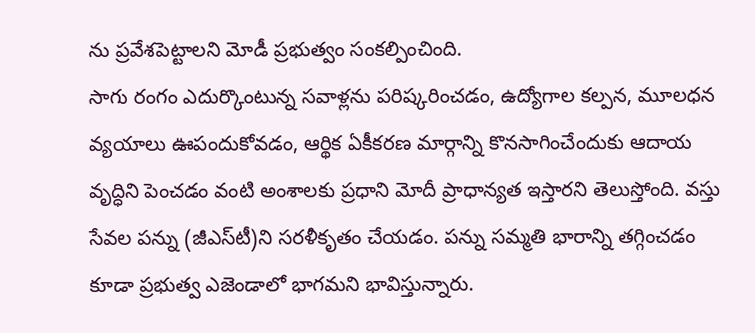ను ప్రవేశపెట్టాలని మోడీ ప్రభుత్వం సంకల్పించింది.
సాగు రంగం ఎదుర్కొంటున్న సవాళ్లను పరిష్కరించడం, ఉద్యోగాల కల్పన, మూలధన వ్యయాలు ఊపందుకోవడం, ఆర్థిక ఏకీకరణ మార్గాన్ని కొనసాగించేందుకు ఆదాయ వృద్ధిని పెంచడం వంటి అంశాలకు ప్రధాని మోదీ ప్రాధాన్యత ఇస్తారని తెలుస్తోంది. వస్తు సేవల పన్ను (జీఎస్‌టీ)ని సరళీకృతం చేయడం. పన్ను సమ్మతి భారాన్ని తగ్గించడం కూడా ప్రభుత్వ ఎజెండాలో భాగమని భావిస్తున్నారు.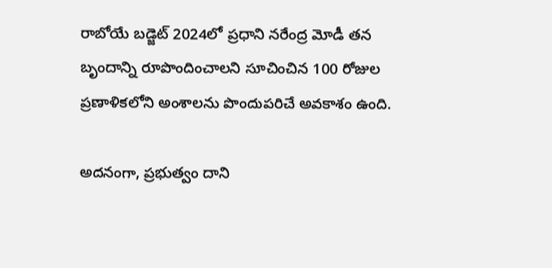రాబోయే బడ్జెట్ 2024లో ప్రధాని నరేంద్ర మోడీ తన బృందాన్ని రూపొందించాలని సూచించిన 100 రోజుల ప్రణాళికలోని అంశాలను పొందుపరిచే అవకాశం ఉంది.

అదనంగా, ప్రభుత్వం దాని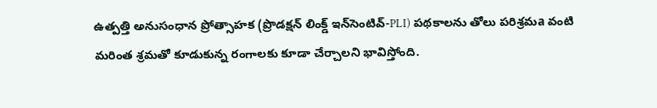ఉత్పత్తి అనుసంధాన ప్రోత్సాహక (ప్రొడక్షన్ లింక్డ్ ఇన్‌సెంటివ్-PLI) పథకాలను తోలు పరిశ్రమa వంటి మరింత శ్రమతో కూడుకున్న రంగాలకు కూడా చేర్చాలని భావిస్తోంది.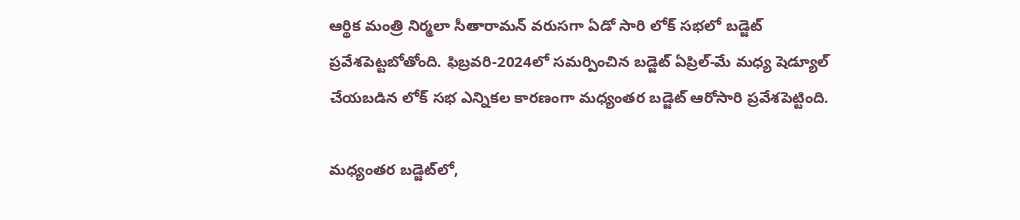ఆర్థిక మంత్రి నిర్మలా సీతారామన్‌ వరుసగా ఏడో సారి లోక్ సభలో బడ్జెట్ ప్రవేశపెట్టబోతోంది. ఫిబ్రవరి-2024లో సమర్పించిన బడ్జెట్ ఏప్రిల్-మే మధ్య షెడ్యూల్ చేయబడిన లోక్‌ సభ ఎన్నికల కారణంగా మధ్యంతర బడ్జెట్ ఆరోసారి ప్రవేశపెట్టింది.

మధ్యంతర బడ్జెట్‌లో,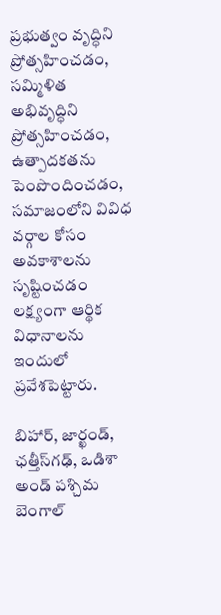ప్రభుత్వం వృద్ధిని ప్రోత్సహించడం, సమ్మిళిత అభివృద్ధిని ప్రోత్సహించడం, ఉత్పాదకతను పెంపొందించడం, సమాజంలోని వివిధ వర్గాల కోసం అవకాశాలను సృష్టించడం లక్ష్యంగా ఆర్థిక విధానాలను ఇందులో ప్రవేశపెట్టారు.

బిహార్, జార్ఖండ్, ఛత్తీస్‌గఢ్, ఒడిశా అండ్ పశ్చిమ బెంగాల్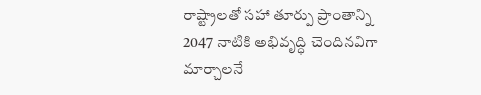రాష్ట్రాలతో సహా తూర్పు ప్రాంతాన్ని 2047 నాటికి అభివృద్ధి చెందినవిగా మార్చాలనే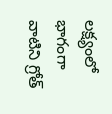లక్ష్యంలో భాగంగా వాటిని గ్రోత్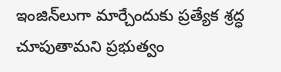ఇంజిన్‌లుగా మార్చేందుకు ప్రత్యేక శ్రద్ధ చూపుతామని ప్రభుత్వం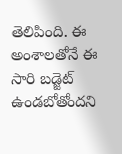తెలిపింది. ఈ అంశాలతోనే ఈ సారి బడ్జెట్ ఉండబోతోందని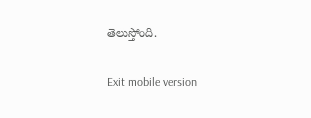తెలుస్తోంది.

Exit mobile version